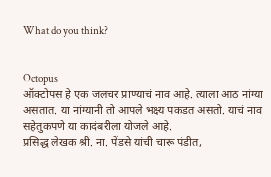What do you think?


Octopus
ऑक्टोपस हे एक जलचर प्राण्याचं नाव आहे. त्याला आठ नांग्या असतात. या नांग्यानी तो आपले भक्ष्य पकडत असतो. याचं नाव सहेतुकपणे या कादंबरीला योजले आहे.
प्रसिद्ध लेखक श्री. ना. पेंडसे यांची चारू पंडीत,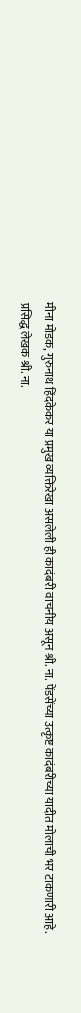मीना मोडक, गुरुनाथ हिंदकेकर या प्रमुख व्यक्तिरेखा असलेली ही कादंबरी वाचनीय असून श्री. ना. पेंडसेंच्या उत्कृष्ट कादंबरीच्या यादीत मोलाची भर टाकणारी आहे.
प्रसिद्ध लेखक श्री. ना.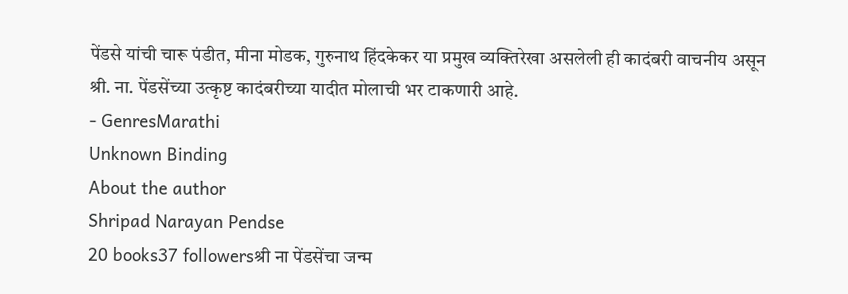पेंडसे यांची चारू पंडीत, मीना मोडक, गुरुनाथ हिंदकेकर या प्रमुख व्यक्तिरेखा असलेली ही कादंबरी वाचनीय असून श्री. ना. पेंडसेंच्या उत्कृष्ट कादंबरीच्या यादीत मोलाची भर टाकणारी आहे.
- GenresMarathi
Unknown Binding
About the author
Shripad Narayan Pendse
20 books37 followersश्री ना पेंडसेंचा जन्म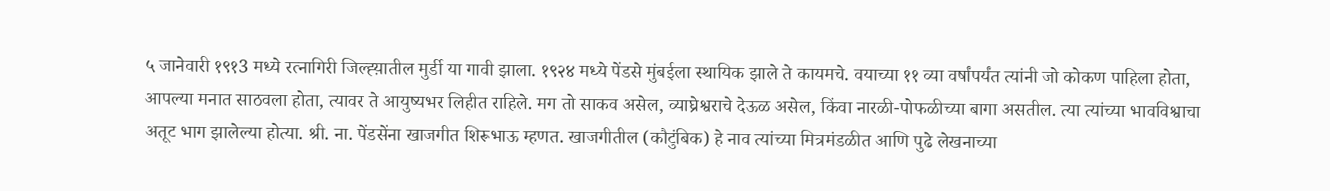५ जानेवारी १९१3 मध्ये रत्नागिरी जिल्ह्य़ातील मुर्डी या गावी झाला. १९२४ मध्ये पेंडसे मुंबईला स्थायिक झाले ते कायमचे. वयाच्या ११ व्या वर्षांपर्यंत त्यांनी जो कोकण पाहिला होता, आपल्या मनात साठवला होता, त्यावर ते आयुष्यभर लिहीत राहिले. मग तो साकव असेल, व्याघ्रेश्वराचे देऊळ असेल, किंवा नारळी-पोफळीच्या बागा असतील. त्या त्यांच्या भावविश्वाचा अतूट भाग झालेल्या होत्या. श्री. ना. पेंडसेंना खाजगीत शिरूभाऊ म्हणत. खाजगीतील (कौटुंबिक) हे नाव त्यांच्या मित्रमंडळीत आणि पुढे लेखनाच्या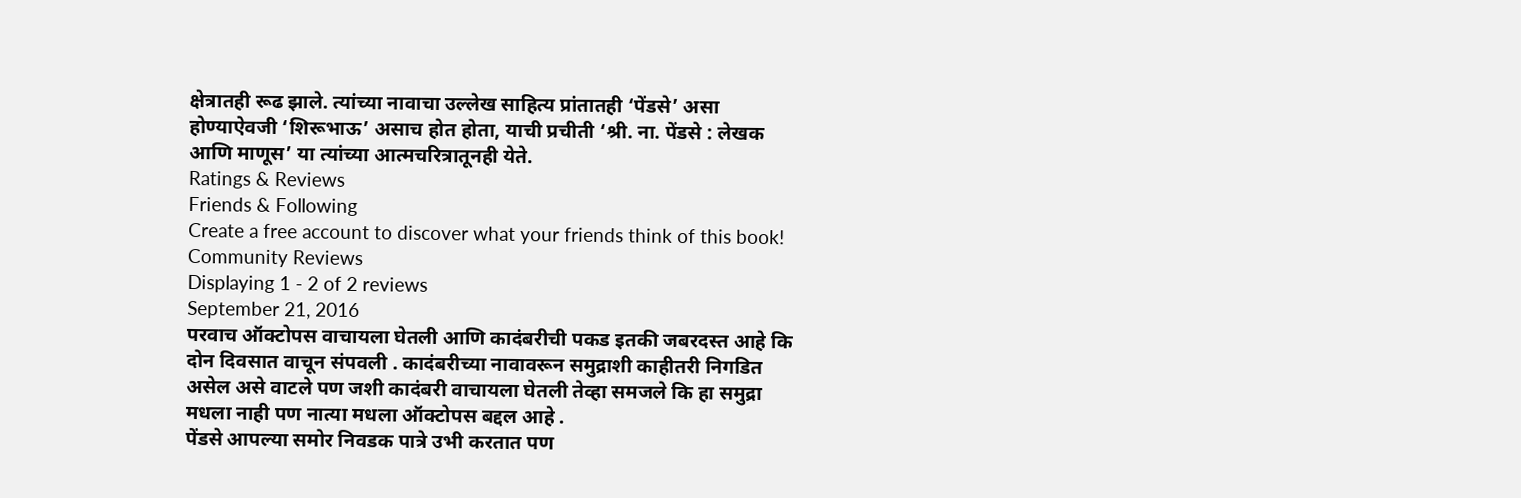क्षेत्रातही रूढ झाले. त्यांच्या नावाचा उल्लेख साहित्य प्रांतातही ‘पेंडसे’ असा होण्याऐवजी ‘शिरूभाऊ’ असाच होत होता, याची प्रचीती ‘श्री. ना. पेंडसे : लेखक आणि माणूस’ या त्यांच्या आत्मचरित्रातूनही येते.
Ratings & Reviews
Friends & Following
Create a free account to discover what your friends think of this book!
Community Reviews
Displaying 1 - 2 of 2 reviews
September 21, 2016
परवाच ऑक्टोपस वाचायला घेतली आणि कादंबरीची पकड इतकी जबरदस्त आहे कि दोन दिवसात वाचून संपवली . कादंबरीच्या नावावरून समुद्राशी काहीतरी निगडित असेल असे वाटले पण जशी कादंबरी वाचायला घेतली तेव्हा समजले कि हा समुद्रा मधला नाही पण नात्या मधला ऑक्टोपस बद्दल आहे .
पेंडसे आपल्या समोर निवडक पात्रे उभी करतात पण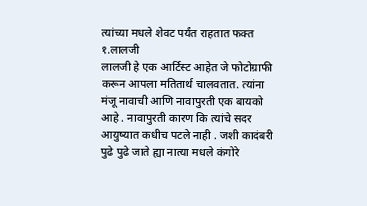त्यांच्या मधले शेवट पर्यंत राहतात फक्त
१.लालजी
लालजी हे एक आर्टिस्ट आहेत जे फोटोग्राफी करून आपला मतितार्थ चालवतात. त्यांना मंजू नावाची आणि नावापुरती एक बायको आहे . नावापुरती कारण कि त्यांचे सदर आयुष्यात कधीच पटले नाही . जशी कादंबरी पुढे पुढे जाते ह्या नात्या मधले कंगोरे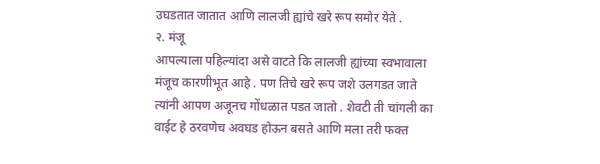उघडतात जातात आणि लालजी ह्यांचे खरे रूप समोर येते .
२. मंजू
आपल्याला पहिल्यांदा असे वाटते कि लालजी ह्यांच्या स्वभावाला मंजूच कारणीभूत आहे . पण तिचे खरे रूप जशे उलगडत जाते त्यांनी आपण अजूनच गोंधळात पडत जातो . शेवटी ती चांगली का वाईट हे ठरवणेच अवघड होऊन बसते आणि मला तरी फक्त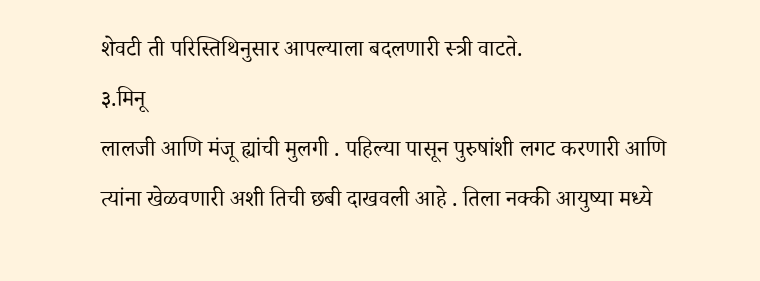शेवटी ती परिस्तिथिनुसार आपल्याला बदलणारी स्त्री वाटते.
३.मिनू
लालजी आणि मंजू ह्यांची मुलगी . पहिल्या पासून पुरुषांशी लगट करणारी आणि त्यांना खेळवणारी अशी तिची छबी दाखवली आहे . तिला नक्की आयुष्या मध्ये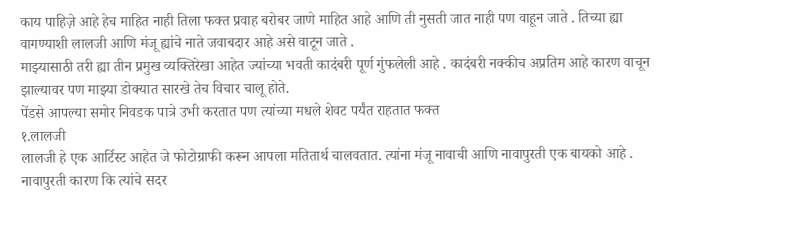काय पाहिज़े आहे हेच माहित नाही तिला फक्त प्रवाह बरोबर जाणे माहित आहे आणि ती नुसती जात नाही पण वाहून जाते . तिच्या ह्या वागण्याशी लालजी आणि मंजू ह्यांचे नाते जवाबदार आहे असे वाटून जाते .
माझ्यासाठी तरी ह्या तीन प्रमुख व्यक्तिरेखा आहेत ज्यांच्या भवती कादंबरी पूर्ण गुंफलेली आहे . कादंबरी नक्कीच अप्रतिम आहे कारण वाचून झाल्यावर पण माझ्या डोक्यात सारखे तेच विचार चालू होते.
पेंडसे आपल्या समोर निवडक पात्रे उभी करतात पण त्यांच्या मधले शेवट पर्यंत राहतात फक्त
१.लालजी
लालजी हे एक आर्टिस्ट आहेत जे फोटोग्राफी करून आपला मतितार्थ चालवतात. त्यांना मंजू नावाची आणि नावापुरती एक बायको आहे . नावापुरती कारण कि त्यांचे सदर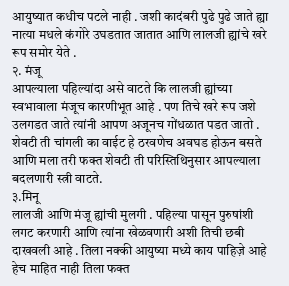आयुष्यात कधीच पटले नाही . जशी कादंबरी पुढे पुढे जाते ह्या नात्या मधले कंगोरे उघडतात जातात आणि लालजी ह्यांचे खरे रूप समोर येते .
२. मंजू
आपल्याला पहिल्यांदा असे वाटते कि लालजी ह्यांच्या स्वभावाला मंजूच कारणीभूत आहे . पण तिचे खरे रूप जशे उलगडत जाते त्यांनी आपण अजूनच गोंधळात पडत जातो . शेवटी ती चांगली का वाईट हे ठरवणेच अवघड होऊन बसते आणि मला तरी फक्त शेवटी ती परिस्तिथिनुसार आपल्याला बदलणारी स्त्री वाटते.
३.मिनू
लालजी आणि मंजू ह्यांची मुलगी . पहिल्या पासून पुरुषांशी लगट करणारी आणि त्यांना खेळवणारी अशी तिची छबी दाखवली आहे . तिला नक्की आयुष्या मध्ये काय पाहिज़े आहे हेच माहित नाही तिला फक्त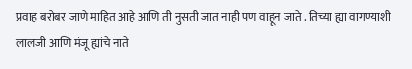प्रवाह बरोबर जाणे माहित आहे आणि ती नुसती जात नाही पण वाहून जाते . तिच्या ह्या वागण्याशी लालजी आणि मंजू ह्यांचे नाते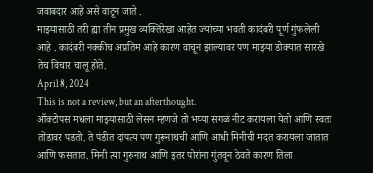जवाबदार आहे असे वाटून जाते .
माझ्यासाठी तरी ह्या तीन प्रमुख व्यक्तिरेखा आहेत ज्यांच्या भवती कादंबरी पूर्ण गुंफलेली आहे . कादंबरी नक्कीच अप्रतिम आहे कारण वाचून झाल्यावर पण माझ्या डोक्यात सारखे तेच विचार चालू होते.
April 8, 2024
This is not a review, but an afterthought.
ऑक्टोपस मधला माझ्यासाठी लेसन म्हणजे तो भय्या सगळं नीट करायला येतो आणि स्वतः तोंडावर पडतो. ते पंडीत दांपत्य पण गुरूनाथची आणि आधी मिनीची मदत करायला जातात आणि फसतात. मिनी त्या गुरुनाथ आणि इतर पोरांना गुंतवून ठेवते कारण तिला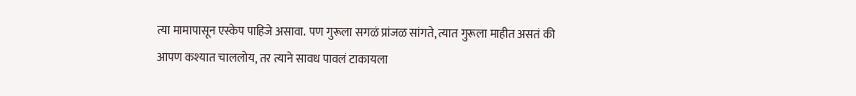त्या मामापासून एस्केप पाहिजे असावा. पण गुरूला सगळं प्रांजळ सांगते, त्यात गुरूला माहीत असतं की आपण कश्यात चाललोय, तर त्याने सावध पावलं टाकायला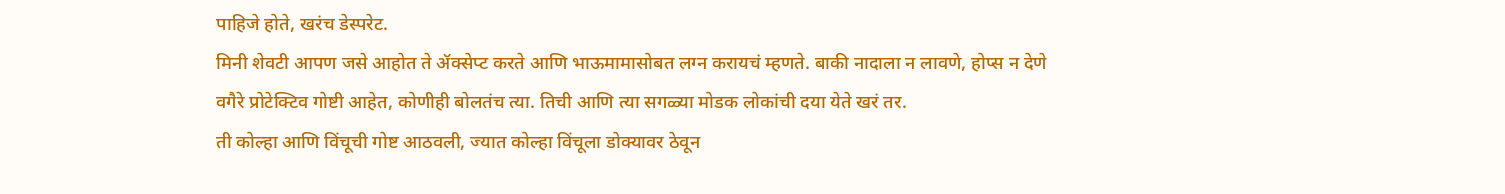पाहिजे होते, खरंच डेस्परेट.
मिनी शेवटी आपण जसे आहोत ते ॲक्सेप्ट करते आणि भाऊमामासोबत लग्न करायचं म्हणते. बाकी नादाला न लावणे, होप्स न देणे वगैरे प्रोटेक्टिव गोष्टी आहेत, कोणीही बोलतंच त्या. तिची आणि त्या सगळ्या मोडक लोकांची दया येते खरं तर.
ती कोल्हा आणि विंचूची गोष्ट आठवली, ज्यात कोल्हा विंचूला डोक्यावर ठेवून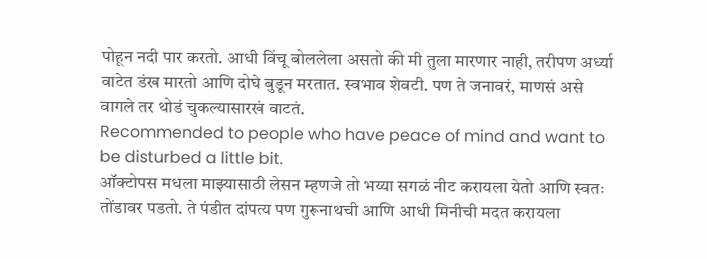पोहून नदी पार करतो. आधी विंचू बोललेला असतो की मी तुला मारणार नाही, तरीपण अर्ध्या वाटेत डंख मारतो आणि दोघे बुडून मरतात. स्वभाव शेवटी. पण ते जनावरं, माणसं असे वागले तर थोडं चुकल्यासारखं वाटतं.
Recommended to people who have peace of mind and want to be disturbed a little bit.
ऑक्टोपस मधला माझ्यासाठी लेसन म्हणजे तो भय्या सगळं नीट करायला येतो आणि स्वतः तोंडावर पडतो. ते पंडीत दांपत्य पण गुरूनाथची आणि आधी मिनीची मदत करायला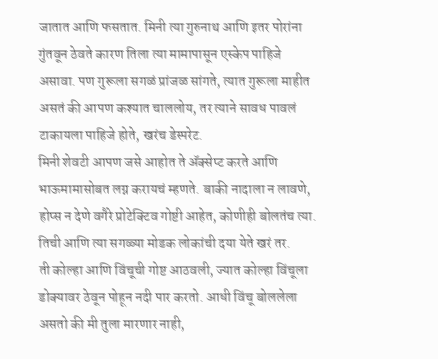जातात आणि फसतात. मिनी त्या गुरुनाथ आणि इतर पोरांना गुंतवून ठेवते कारण तिला त्या मामापासून एस्केप पाहिजे असावा. पण गुरूला सगळं प्रांजळ सांगते, त्यात गुरूला माहीत असतं की आपण कश्यात चाललोय, तर त्याने सावध पावलं टाकायला पाहिजे होते, खरंच डेस्परेट.
मिनी शेवटी आपण जसे आहोत ते ॲक्सेप्ट करते आणि भाऊमामासोबत लग्न करायचं म्हणते. बाकी नादाला न लावणे, होप्स न देणे वगैरे प्रोटेक्टिव गोष्टी आहेत, कोणीही बोलतंच त्या. तिची आणि त्या सगळ्या मोडक लोकांची दया येते खरं तर.
ती कोल्हा आणि विंचूची गोष्ट आठवली, ज्यात कोल्हा विंचूला डोक्यावर ठेवून पोहून नदी पार करतो. आधी विंचू बोललेला असतो की मी तुला मारणार नाही,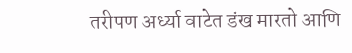तरीपण अर्ध्या वाटेत डंख मारतो आणि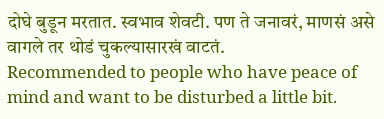दोघे बुडून मरतात. स्वभाव शेवटी. पण ते जनावरं, माणसं असे वागले तर थोडं चुकल्यासारखं वाटतं.
Recommended to people who have peace of mind and want to be disturbed a little bit.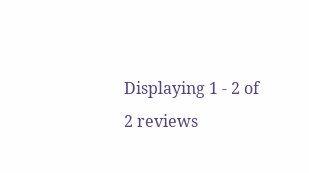Displaying 1 - 2 of 2 reviews